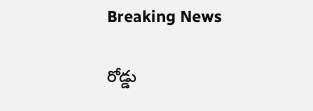Breaking News

రోడ్డు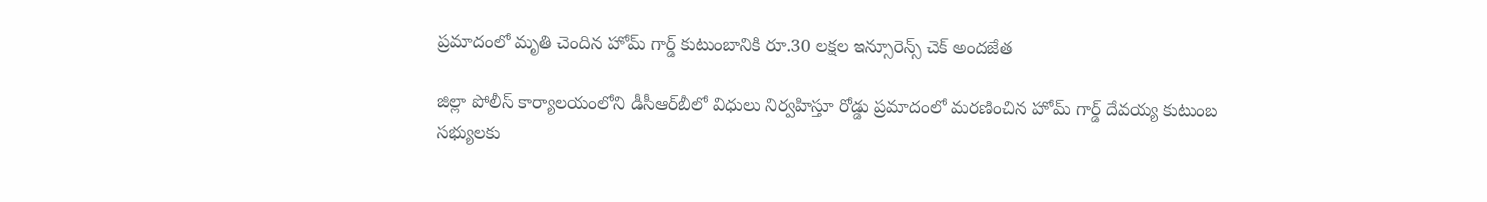ప్రమాదంలో మృతి చెందిన హోమ్ గార్డ్ కుటుంబానికి రూ.30 లక్షల ఇన్సూరెన్స్ చెక్ అందజేత

జిల్లా పోలీస్ కార్యాలయంలోని డీసీఆర్‌బీలో విధులు నిర్వహిస్తూ రోడ్డు ప్రమాదంలో మరణించిన హోమ్ గార్డ్ దేవయ్య కుటుంబ సభ్యులకు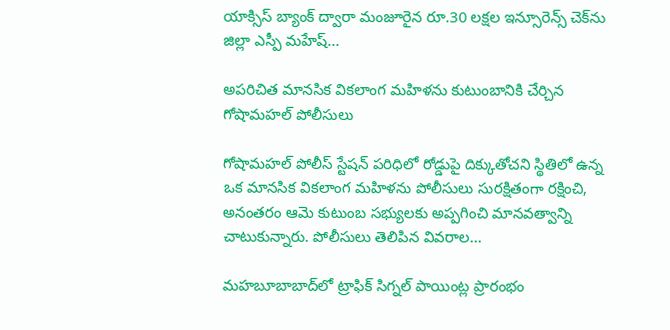యాక్సిస్ బ్యాంక్ ద్వారా మంజూరైన రూ.30 లక్షల ఇన్సూరెన్స్ చెక్‌ను జిల్లా ఎస్పీ మహేష్...

అపరిచిత మానసిక వికలాంగ మహిళను కుటుంబానికి చేర్చిన గోషామహల్ పోలీసులు

గోషామహల్ పోలీస్ స్టేషన్ పరిధిలో రోడ్డుపై దిక్కుతోచని స్థితిలో ఉన్న ఒక మానసిక వికలాంగ మహిళను పోలీసులు సురక్షితంగా రక్షించి, అనంతరం ఆమె కుటుంబ సభ్యులకు అప్పగించి మానవత్వాన్ని చాటుకున్నారు. పోలీసులు తెలిపిన వివరాల...

మహబూబాబాద్‌లో ట్రాఫిక్ సిగ్నల్ పాయింట్ల ప్రారంభం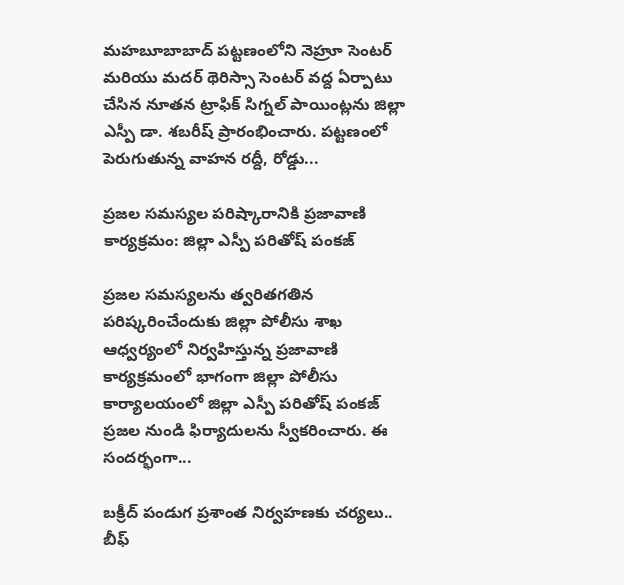మహబూబాబాద్ పట్టణంలోని నెహ్రూ సెంటర్ మరియు మదర్ థెరిస్సా సెంటర్ వద్ద ఏర్పాటు చేసిన నూతన ట్రాఫిక్ సిగ్నల్ పాయింట్లను జిల్లా ఎస్పీ డా. శబరీష్ ప్రారంభించారు. పట్టణంలో పెరుగుతున్న వాహన రద్దీ, రోడ్డు...

ప్రజల సమస్యల పరిష్కారానికి ప్రజావాణి కార్యక్రమం: జిల్లా ఎస్పీ పరితోష్ పంకజ్

ప్రజల సమస్యలను త్వరితగతిన పరిష్కరించేందుకు జిల్లా పోలీసు శాఖ ఆధ్వర్యంలో నిర్వహిస్తున్న ప్రజావాణి కార్యక్రమంలో భాగంగా జిల్లా పోలీసు కార్యాలయంలో జిల్లా ఎస్పీ పరితోష్ పంకజ్ ప్రజల నుండి ఫిర్యాదులను స్వీకరించారు. ఈ సందర్భంగా...

బక్రీద్ పండుగ ప్రశాంత నిర్వహణకు చర్యలు.. బీఫ్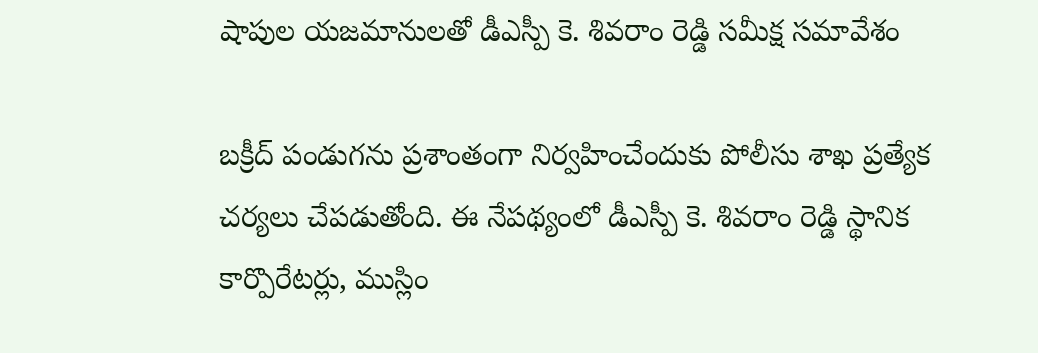షాపుల యజమానులతో డీఎస్పీ కె. శివరాం రెడ్డి సమీక్ష సమావేశం

బక్రీద్ పండుగను ప్రశాంతంగా నిర్వహించేందుకు పోలీసు శాఖ ప్రత్యేక చర్యలు చేపడుతోంది. ఈ నేపథ్యంలో డీఎస్పీ కె. శివరాం రెడ్డి స్థానిక కార్పొరేటర్లు, ముస్లిం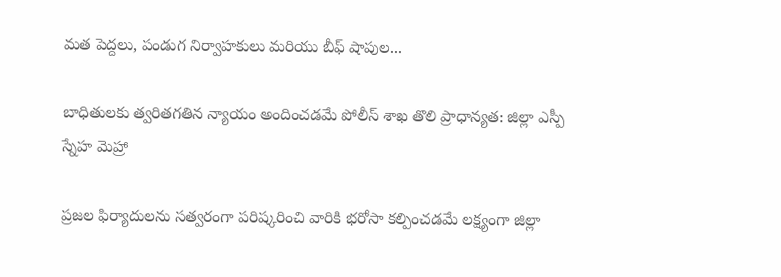మత పెద్దలు, పండుగ నిర్వాహకులు మరియు బీఫ్ షాపుల...

బాధితులకు త్వరితగతిన న్యాయం అందించడమే పోలీస్ శాఖ తొలి ప్రాధాన్యత: జిల్లా ఎస్పీ స్నేహ మెహ్రా

ప్రజల ఫిర్యాదులను సత్వరంగా పరిష్కరించి వారికి భరోసా కల్పించడమే లక్ష్యంగా జిల్లా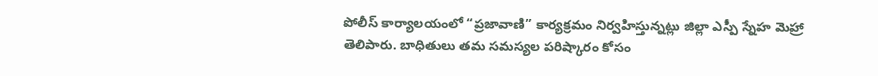పోలీస్ కార్యాలయంలో “ప్రజావాణి” కార్యక్రమం నిర్వహిస్తున్నట్లు జిల్లా ఎస్పీ స్నేహ మెహ్రా తెలిపారు. బాధితులు తమ సమస్యల పరిష్కారం కోసం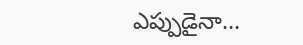ఎప్పుడైనా...